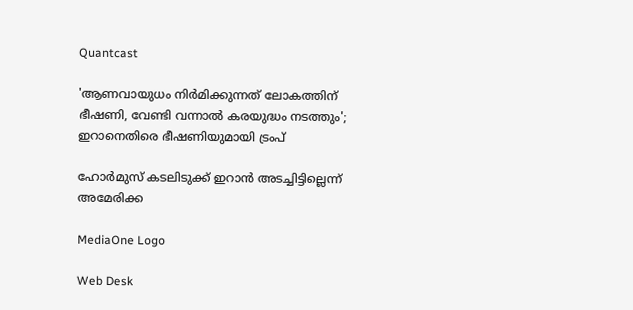Quantcast

'ആണവായുധം നിർമിക്കുന്നത് ലോകത്തിന് ഭീഷണി, വേണ്ടി വന്നാൽ കരയുദ്ധം നടത്തും'; ഇറാനെതിരെ ഭീഷണിയുമായി ട്രംപ്

ഹോർമുസ് കടലിടുക്ക് ഇറാൻ അടച്ചിട്ടില്ലെന്ന് അമേരിക്ക

MediaOne Logo

Web Desk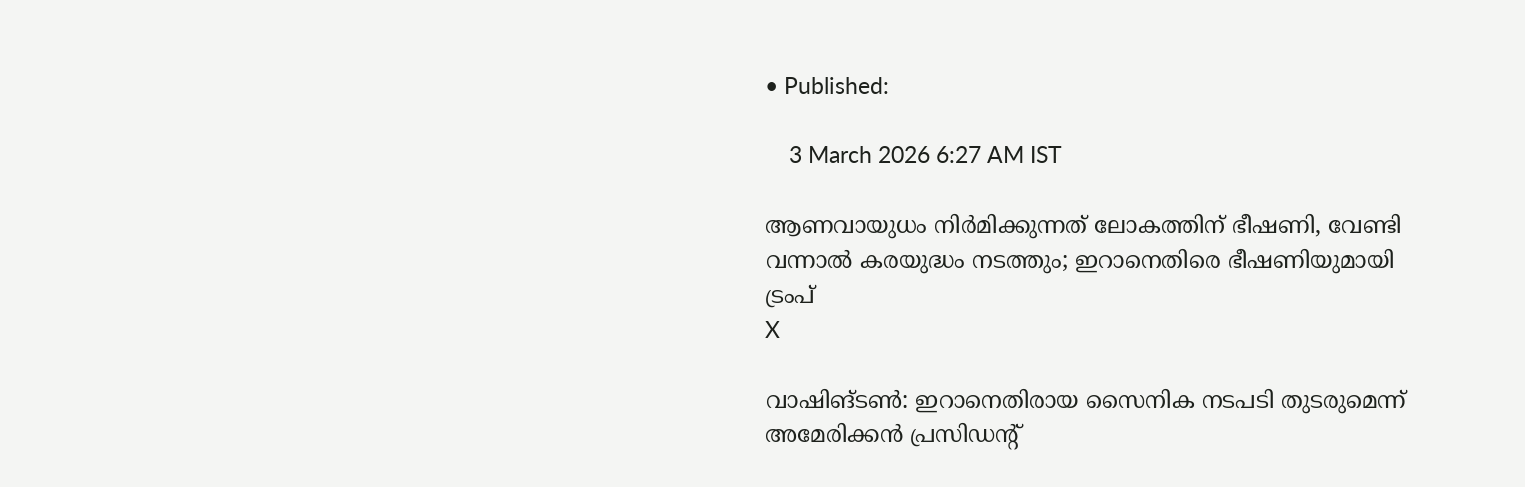• Published:

    3 March 2026 6:27 AM IST

ആണവായുധം നിർമിക്കുന്നത് ലോകത്തിന് ഭീഷണി, വേണ്ടി വന്നാൽ കരയുദ്ധം നടത്തും; ഇറാനെതിരെ ഭീഷണിയുമായി ട്രംപ്
X

വാഷിങ്ടണ്‍: ഇറാനെതിരായ സൈനിക നടപടി തുടരുമെന്ന് അമേരിക്കൻ പ്രസിഡന്‍റ്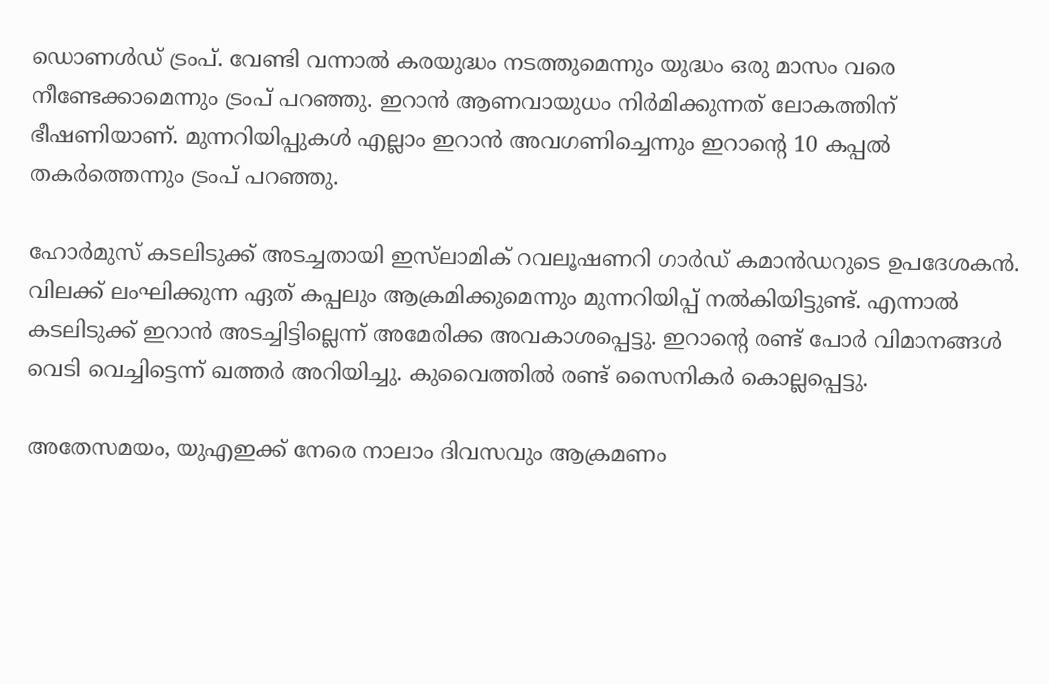ഡൊണൾഡ് ട്രംപ്. വേണ്ടി വന്നാൽ കരയുദ്ധം നടത്തുമെന്നും യുദ്ധം ഒരു മാസം വരെ നീണ്ടേക്കാമെന്നും ട്രംപ് പറഞ്ഞു. ഇറാൻ ആണവായുധം നിർമിക്കുന്നത് ലോകത്തിന് ഭീഷണിയാണ്. മുന്നറിയിപ്പുകൾ എല്ലാം ഇറാൻ അവഗണിച്ചെന്നും ഇറാന്റെ 10 കപ്പൽ തകർത്തെന്നും ട്രംപ് പറഞ്ഞു.

ഹോർമുസ് കടലിടുക്ക് അടച്ചതായി ഇസ്‍ലാമിക് റവലൂഷണറി ഗാർഡ് കമാൻഡറുടെ ഉപദേശകൻ. വിലക്ക് ലംഘിക്കുന്ന ഏത് കപ്പലും ആക്രമിക്കുമെന്നും മുന്നറിയിപ്പ് നല്‍കിയിട്ടുണ്ട്. എന്നാൽ കടലിടുക്ക് ഇറാൻ അടച്ചിട്ടില്ലെന്ന് അമേരിക്ക അവകാശപ്പെട്ടു. ഇറാന്റെ രണ്ട് പോർ വിമാനങ്ങൾ വെടി വെച്ചിട്ടെന്ന് ഖത്തർ അറിയിച്ചു. കുവൈത്തിൽ രണ്ട് സൈനികർ കൊല്ലപ്പെട്ടു.

അതേസമയം, യുഎഇക്ക് നേരെ നാലാം ദിവസവും ആക്രമണം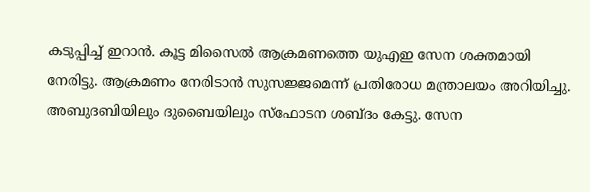കടുപ്പിച്ച് ഇറാൻ. കൂട്ട മിസൈൽ ആക്രമണത്തെ യുഎഇ സേന ശക്തമായി നേരിട്ടു. ആക്രമണം നേരിടാന്‍ സുസജ്ജമെന്ന് പ്രതിരോധ മന്ത്രാലയം അറിയിച്ചു. അബുദബിയിലും ദുബൈയിലും സ്ഫോടന ശബ്ദം കേട്ടു. സേന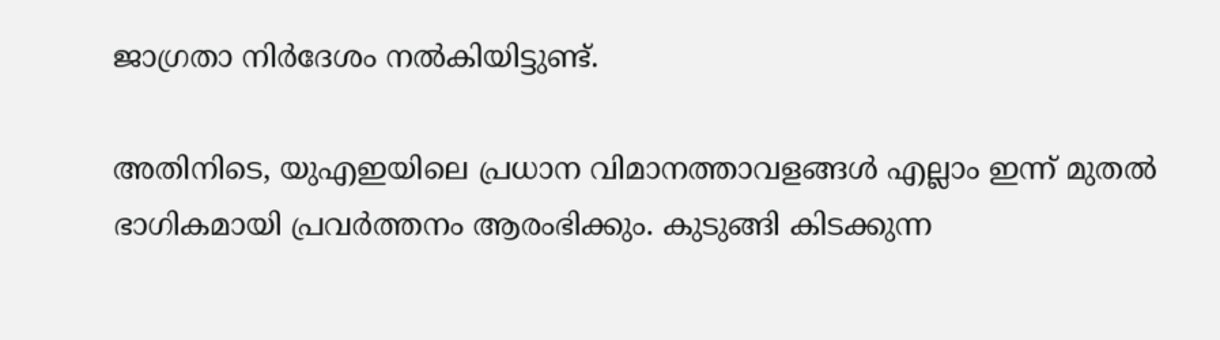ജാഗ്രതാ നിർദേശം നല്‍കിയിട്ടുണ്ട്.

അതിനിടെ, യുഎഇയിലെ പ്രധാന വിമാനത്താവളങ്ങൾ എല്ലാം ഇന്ന് മുതൽ ഭാഗികമായി പ്രവർത്തനം ആരംഭിക്കും. കുടുങ്ങി കിടക്കുന്ന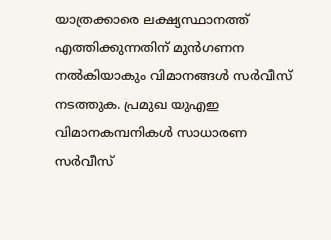യാത്രക്കാരെ ലക്ഷ്യസ്ഥാനത്ത് എത്തിക്കുന്നതിന് മുൻഗണന നൽകിയാകും വിമാനങ്ങൾ സർവീസ് നടത്തുക. പ്രമുഖ യുഎഇ വിമാനകമ്പനികൾ സാധാരണ സർവീസ്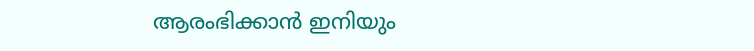ആരംഭിക്കാൻ ഇനിയും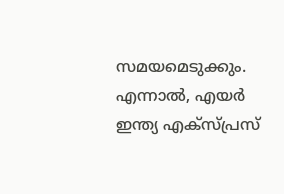സമയമെടുക്കും. എന്നാൽ, എയർ ഇന്ത്യ എക്സ്‍പ്രസ്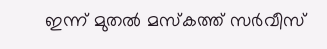ഇന്ന് മുതൽ മസ്കത്ത് സർവീസ്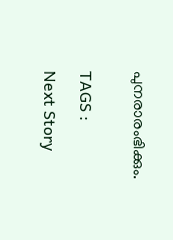പുനരാരംഭിക്കും.


TAGS :

Next Story